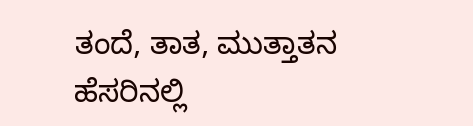ತಂದೆ, ತಾತ, ಮುತ್ತಾತನ ಹೆಸರಿನಲ್ಲಿ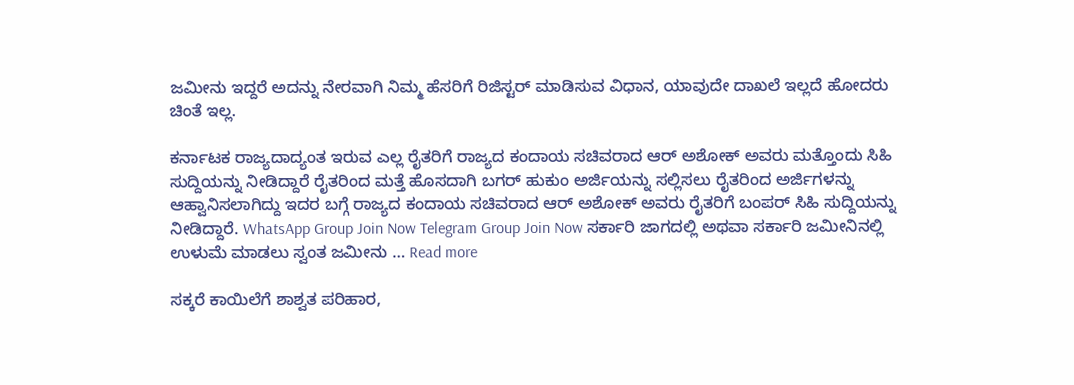ಜಮೀನು ಇದ್ದರೆ ಅದನ್ನು ನೇರವಾಗಿ ನಿಮ್ಮ ಹೆಸರಿಗೆ ರಿಜಿಸ್ಟರ್ ಮಾಡಿಸುವ ವಿಧಾನ, ಯಾವುದೇ ದಾಖಲೆ ಇಲ್ಲದೆ ಹೋದರು ಚಿಂತೆ ಇಲ್ಲ.

ಕರ್ನಾಟಕ ರಾಜ್ಯದಾದ್ಯಂತ ಇರುವ ಎಲ್ಲ ರೈತರಿಗೆ ರಾಜ್ಯದ ಕಂದಾಯ ಸಚಿವರಾದ ಆರ್ ಅಶೋಕ್ ಅವರು ಮತ್ತೊಂದು ಸಿಹಿ ಸುದ್ದಿಯನ್ನು ನೀಡಿದ್ದಾರೆ ರೈತರಿಂದ ಮತ್ತೆ ಹೊಸದಾಗಿ ಬಗರ್ ಹುಕುಂ ಅರ್ಜಿಯನ್ನು ಸಲ್ಲಿಸಲು ರೈತರಿಂದ ಅರ್ಜಿಗಳನ್ನು ಆಹ್ವಾನಿಸಲಾಗಿದ್ದು ಇದರ ಬಗ್ಗೆ ರಾಜ್ಯದ ಕಂದಾಯ ಸಚಿವರಾದ ಆರ್ ಅಶೋಕ್ ಅವರು ರೈತರಿಗೆ ಬಂಪರ್ ಸಿಹಿ ಸುದ್ದಿಯನ್ನು ನೀಡಿದ್ದಾರೆ. WhatsApp Group Join Now Telegram Group Join Now ಸರ್ಕಾರಿ ಜಾಗದಲ್ಲಿ ಅಥವಾ ಸರ್ಕಾರಿ ಜಮೀನಿನಲ್ಲಿ ಉಳುಮೆ ಮಾಡಲು ಸ್ವಂತ ಜಮೀನು … Read more

ಸಕ್ಕರೆ ಕಾಯಿಲೆಗೆ ಶಾಶ್ವತ ಪರಿಹಾರ,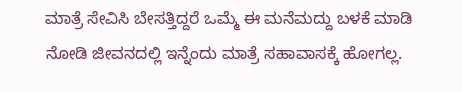ಮಾತ್ರೆ ಸೇವಿಸಿ ಬೇಸತ್ತಿದ್ದರೆ ಒಮ್ಮೆ ಈ ಮನೆಮದ್ದು ಬಳಕೆ ಮಾಡಿ ನೋಡಿ ಜೀವನದಲ್ಲಿ ಇನ್ನೆಂದು ಮಾತ್ರೆ ಸಹಾವಾಸಕ್ಕೆ ಹೋಗಲ್ಲ.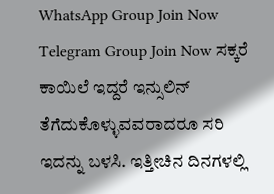WhatsApp Group Join Now Telegram Group Join Now ಸಕ್ಕರೆ ಕಾಯಿಲೆ ಇದ್ದರೆ ಇನ್ಸುಲಿನ್ ತೆಗೆದುಕೊಳ್ಳುವವರಾದರೂ ಸರಿ ಇದನ್ನು ಬಳಸಿ. ಇತ್ತೀಚಿನ ದಿನಗಳಲ್ಲಿ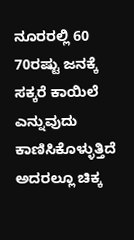ನೂರರಲ್ಲಿ 60 70ರಷ್ಟು ಜನಕ್ಕೆ ಸಕ್ಕರೆ ಕಾಯಿಲೆ ಎನ್ನುವುದು ಕಾಣಿಸಿಕೊಳ್ಳುತ್ತಿದೆ ಅದರಲ್ಲೂ ಚಿಕ್ಕ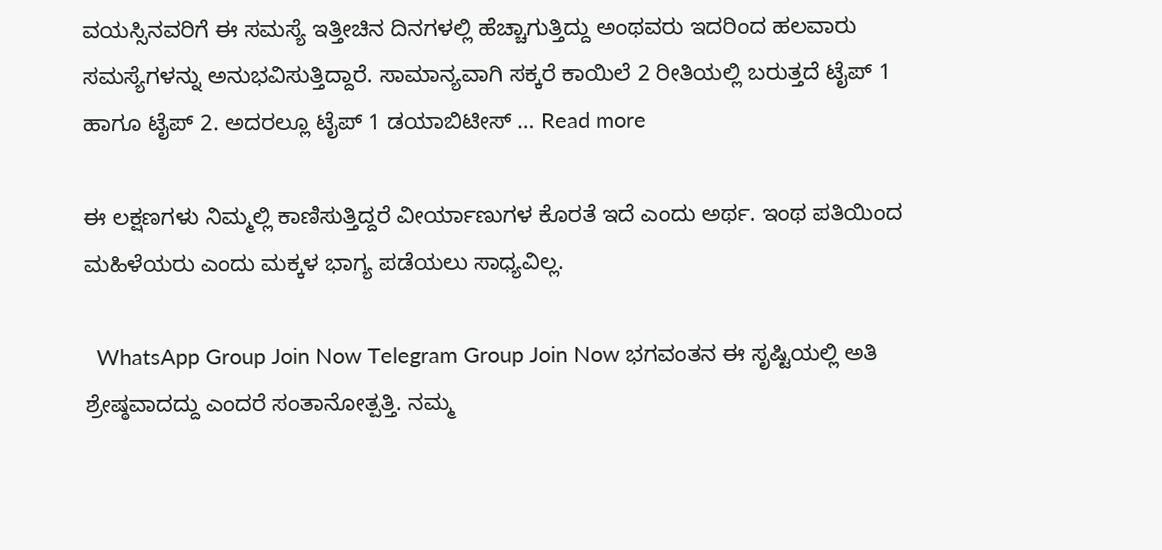ವಯಸ್ಸಿನವರಿಗೆ ಈ ಸಮಸ್ಯೆ ಇತ್ತೀಚಿನ ದಿನಗಳಲ್ಲಿ ಹೆಚ್ಚಾಗುತ್ತಿದ್ದು ಅಂಥವರು ಇದರಿಂದ ಹಲವಾರು ಸಮಸ್ಯೆಗಳನ್ನು ಅನುಭವಿಸುತ್ತಿದ್ದಾರೆ. ಸಾಮಾನ್ಯವಾಗಿ ಸಕ್ಕರೆ ಕಾಯಿಲೆ 2 ರೀತಿಯಲ್ಲಿ ಬರುತ್ತದೆ ಟೈಪ್ 1 ಹಾಗೂ ಟೈಪ್ 2. ಅದರಲ್ಲೂ ಟೈಪ್ 1 ಡಯಾಬಿಟೀಸ್ … Read more

ಈ ಲಕ್ಷಣಗಳು ನಿಮ್ಮಲ್ಲಿ ಕಾಣಿಸುತ್ತಿದ್ದರೆ ವೀರ್ಯಾಣುಗಳ ಕೊರತೆ ಇದೆ ಎಂದು ಅರ್ಥ. ಇಂಥ ಪತಿಯಿಂದ ಮಹಿಳೆಯರು ಎಂದು ಮಕ್ಕಳ ಭಾಗ್ಯ ಪಡೆಯಲು ಸಾಧ್ಯವಿಲ್ಲ.

  WhatsApp Group Join Now Telegram Group Join Now ಭಗವಂತನ ಈ ಸೃಷ್ಟಿಯಲ್ಲಿ ಅತಿ ಶ್ರೇಷ್ಠವಾದದ್ದು ಎಂದರೆ ಸಂತಾನೋತ್ಪತ್ತಿ. ನಮ್ಮ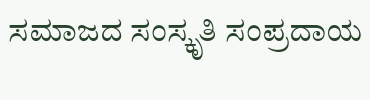ಸಮಾಜದ ಸಂಸ್ಕೃತಿ ಸಂಪ್ರದಾಯ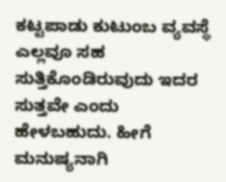ಕಟ್ಟಪಾಡು ಕುಟುಂಬ ವ್ಯವಸ್ಥೆ ಎಲ್ಲವೂ ಸಹ ಸುತ್ತಿಕೊಂಡಿರುವುದು ಇದರ ಸುತ್ತವೇ ಎಂದು ಹೇಳಬಹುದು. ಹೀಗೆ ಮನುಷ್ಯನಾಗಿ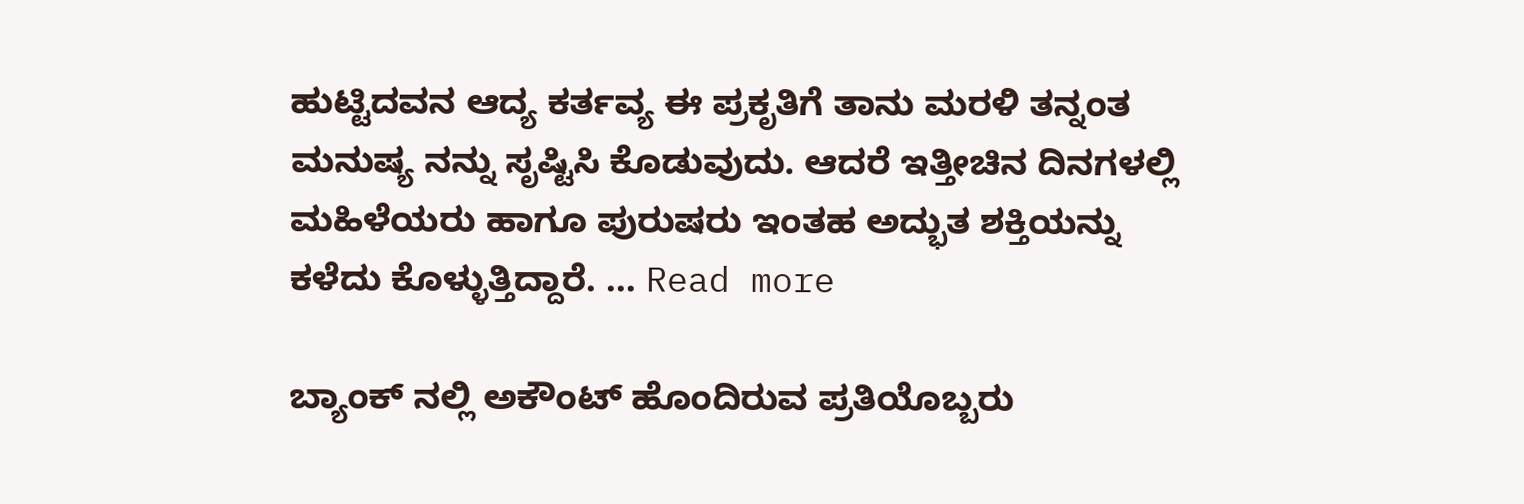ಹುಟ್ಟಿದವನ ಆದ್ಯ ಕರ್ತವ್ಯ ಈ ಪ್ರಕೃತಿಗೆ ತಾನು ಮರಳಿ ತನ್ನಂತ ಮನುಷ್ಯ ನನ್ನು ಸೃಷ್ಟಿಸಿ ಕೊಡುವುದು. ಆದರೆ ಇತ್ತೀಚಿನ ದಿನಗಳಲ್ಲಿ ಮಹಿಳೆಯರು ಹಾಗೂ ಪುರುಷರು ಇಂತಹ ಅದ್ಭುತ ಶಕ್ತಿಯನ್ನು ಕಳೆದು ಕೊಳ್ಳುತ್ತಿದ್ದಾರೆ. … Read more

ಬ್ಯಾಂಕ್ ನಲ್ಲಿ ಅಕೌಂಟ್ ಹೊಂದಿರುವ ಪ್ರತಿಯೊಬ್ಬರು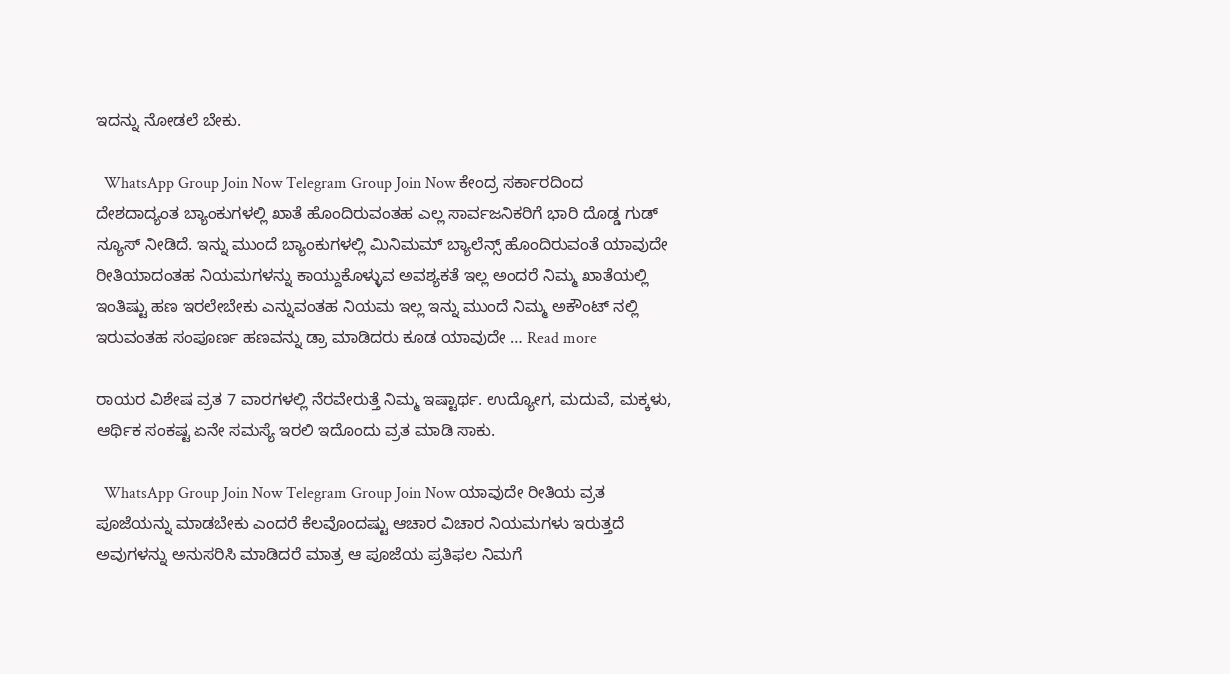ಇದನ್ನು ನೋಡಲೆ ಬೇಕು.

  WhatsApp Group Join Now Telegram Group Join Now ಕೇಂದ್ರ ಸರ್ಕಾರದಿಂದ ದೇಶದಾದ್ಯಂತ ಬ್ಯಾಂಕುಗಳಲ್ಲಿ ಖಾತೆ ಹೊಂದಿರುವಂತಹ ಎಲ್ಲ ಸಾರ್ವಜನಿಕರಿಗೆ ಭಾರಿ ದೊಡ್ಡ ಗುಡ್ ನ್ಯೂಸ್ ನೀಡಿದೆ. ಇನ್ನು ಮುಂದೆ ಬ್ಯಾಂಕುಗಳಲ್ಲಿ ಮಿನಿಮಮ್ ಬ್ಯಾಲೆನ್ಸ್ ಹೊಂದಿರುವಂತೆ ಯಾವುದೇ ರೀತಿಯಾದಂತಹ ನಿಯಮಗಳನ್ನು ಕಾಯ್ದುಕೊಳ್ಳುವ ಅವಶ್ಯಕತೆ ಇಲ್ಲ ಅಂದರೆ ನಿಮ್ಮ ಖಾತೆಯಲ್ಲಿ ಇಂತಿಷ್ಟು ಹಣ ಇರಲೇಬೇಕು ಎನ್ನುವಂತಹ ನಿಯಮ ಇಲ್ಲ ಇನ್ನು ಮುಂದೆ ನಿಮ್ಮ ಅಕೌಂಟ್ ನಲ್ಲಿ ಇರುವಂತಹ ಸಂಪೂರ್ಣ ಹಣವನ್ನು ಡ್ರಾ ಮಾಡಿದರು ಕೂಡ ಯಾವುದೇ … Read more

ರಾಯರ ವಿಶೇಷ ವ್ರತ 7 ವಾರಗಳಲ್ಲಿ ನೆರವೇರುತ್ತೆ ನಿಮ್ಮ ಇಷ್ಟಾರ್ಥ. ಉದ್ಯೋಗ, ಮದುವೆ, ಮಕ್ಕಳು, ಆರ್ಥಿಕ ಸಂಕಷ್ಟ ಏನೇ ಸಮಸ್ಯೆ ಇರಲಿ ಇದೊಂದು ವ್ರತ ಮಾಡಿ ಸಾಕು.

  WhatsApp Group Join Now Telegram Group Join Now ಯಾವುದೇ ರೀತಿಯ ವ್ರತ ಪೂಜೆಯನ್ನು ಮಾಡಬೇಕು ಎಂದರೆ ಕೆಲವೊಂದಷ್ಟು ಆಚಾರ ವಿಚಾರ ನಿಯಮಗಳು ಇರುತ್ತದೆ ಅವುಗಳನ್ನು ಅನುಸರಿಸಿ ಮಾಡಿದರೆ ಮಾತ್ರ ಆ ಪೂಜೆಯ ಪ್ರತಿಫಲ ನಿಮಗೆ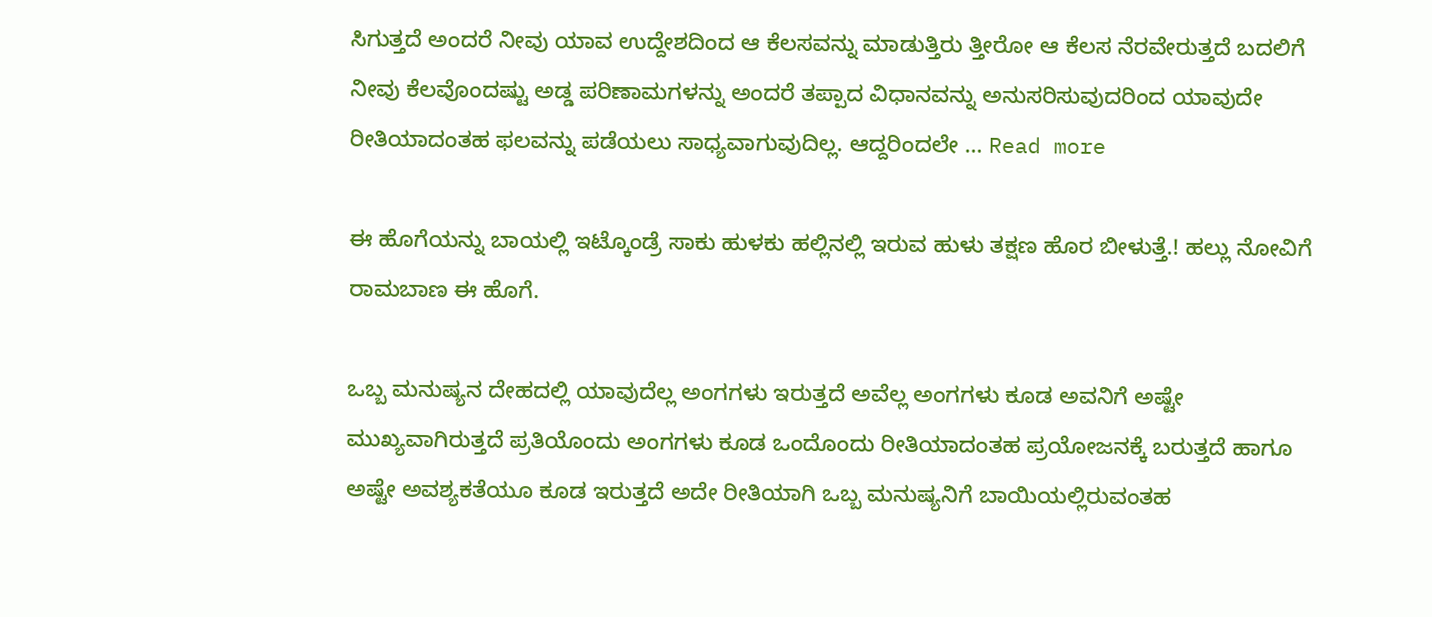ಸಿಗುತ್ತದೆ ಅಂದರೆ ನೀವು ಯಾವ ಉದ್ದೇಶದಿಂದ ಆ ಕೆಲಸವನ್ನು ಮಾಡುತ್ತಿರು ತ್ತೀರೋ ಆ ಕೆಲಸ ನೆರವೇರುತ್ತದೆ ಬದಲಿಗೆ ನೀವು ಕೆಲವೊಂದಷ್ಟು ಅಡ್ಡ ಪರಿಣಾಮಗಳನ್ನು ಅಂದರೆ ತಪ್ಪಾದ ವಿಧಾನವನ್ನು ಅನುಸರಿಸುವುದರಿಂದ ಯಾವುದೇ ರೀತಿಯಾದಂತಹ ಫಲವನ್ನು ಪಡೆಯಲು ಸಾಧ್ಯವಾಗುವುದಿಲ್ಲ. ಆದ್ದರಿಂದಲೇ … Read more

ಈ ಹೊಗೆಯನ್ನು ಬಾಯಲ್ಲಿ ಇಟ್ಕೊಂಡ್ರೆ ಸಾಕು ಹುಳಕು ಹಲ್ಲಿನಲ್ಲಿ ಇರುವ ಹುಳು ತಕ್ಷಣ ಹೊರ ಬೀಳುತ್ತೆ.! ಹಲ್ಲು ನೋವಿಗೆ ರಾಮಬಾಣ ಈ ಹೊಗೆ.

ಒಬ್ಬ ಮನುಷ್ಯನ ದೇಹದಲ್ಲಿ ಯಾವುದೆಲ್ಲ ಅಂಗಗಳು ಇರುತ್ತದೆ ಅವೆಲ್ಲ ಅಂಗಗಳು ಕೂಡ ಅವನಿಗೆ ಅಷ್ಟೇ ಮುಖ್ಯವಾಗಿರುತ್ತದೆ ಪ್ರತಿಯೊಂದು ಅಂಗಗಳು ಕೂಡ ಒಂದೊಂದು ರೀತಿಯಾದಂತಹ ಪ್ರಯೋಜನಕ್ಕೆ ಬರುತ್ತದೆ ಹಾಗೂ ಅಷ್ಟೇ ಅವಶ್ಯಕತೆಯೂ ಕೂಡ ಇರುತ್ತದೆ ಅದೇ ರೀತಿಯಾಗಿ ಒಬ್ಬ ಮನುಷ್ಯನಿಗೆ ಬಾಯಿಯಲ್ಲಿರುವಂತಹ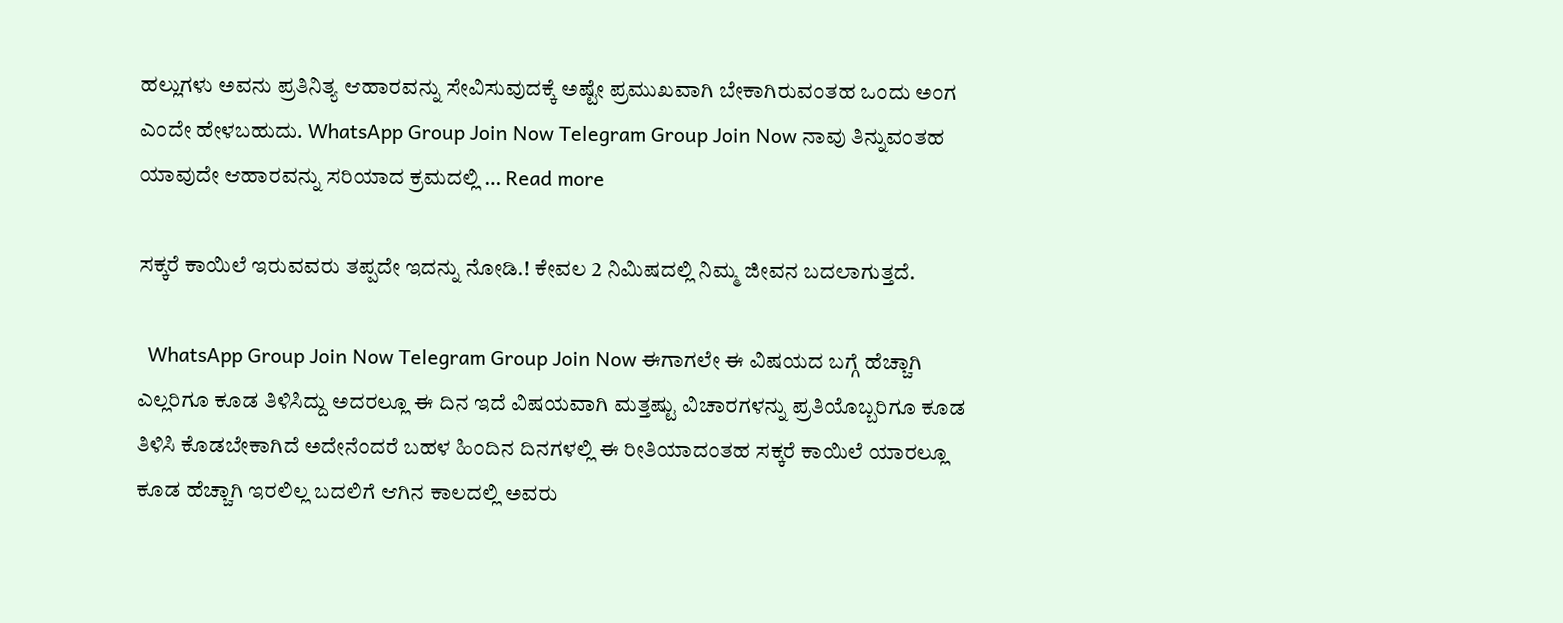ಹಲ್ಲುಗಳು ಅವನು ಪ್ರತಿನಿತ್ಯ ಆಹಾರವನ್ನು ಸೇವಿಸುವುದಕ್ಕೆ ಅಷ್ಟೇ ಪ್ರಮುಖವಾಗಿ ಬೇಕಾಗಿರುವಂತಹ ಒಂದು ಅಂಗ ಎಂದೇ ಹೇಳಬಹುದು. WhatsApp Group Join Now Telegram Group Join Now ನಾವು ತಿನ್ನುವಂತಹ ಯಾವುದೇ ಆಹಾರವನ್ನು ಸರಿಯಾದ ಕ್ರಮದಲ್ಲಿ … Read more

ಸಕ್ಕರೆ ಕಾಯಿಲೆ ಇರುವವರು ತಪ್ಪದೇ ಇದನ್ನು ನೋಡಿ.! ಕೇವಲ 2 ನಿಮಿಷದಲ್ಲಿ ನಿಮ್ಮ ಜೀವನ ಬದಲಾಗುತ್ತದೆ.

  WhatsApp Group Join Now Telegram Group Join Now ಈಗಾಗಲೇ ಈ ವಿಷಯದ ಬಗ್ಗೆ ಹೆಚ್ಚಾಗಿ ಎಲ್ಲರಿಗೂ ಕೂಡ ತಿಳಿಸಿದ್ದು ಅದರಲ್ಲೂ ಈ ದಿನ ಇದೆ ವಿಷಯವಾಗಿ ಮತ್ತಷ್ಟು ವಿಚಾರಗಳನ್ನು ಪ್ರತಿಯೊಬ್ಬರಿಗೂ ಕೂಡ ತಿಳಿಸಿ ಕೊಡಬೇಕಾಗಿದೆ ಅದೇನೆಂದರೆ ಬಹಳ ಹಿಂದಿನ ದಿನಗಳಲ್ಲಿ ಈ ರೀತಿಯಾದಂತಹ ಸಕ್ಕರೆ ಕಾಯಿಲೆ ಯಾರಲ್ಲೂ ಕೂಡ ಹೆಚ್ಚಾಗಿ ಇರಲಿಲ್ಲ ಬದಲಿಗೆ ಆಗಿನ ಕಾಲದಲ್ಲಿ ಅವರು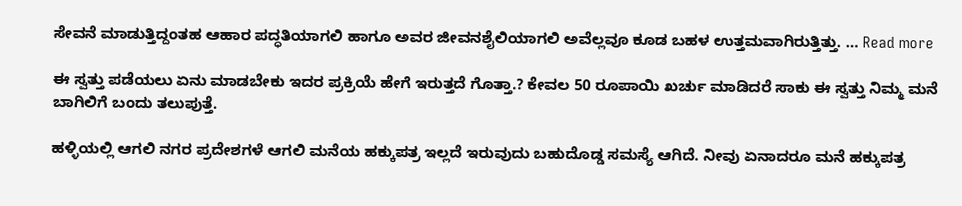ಸೇವನೆ ಮಾಡುತ್ತಿದ್ದಂತಹ ಆಹಾರ ಪದ್ಧತಿಯಾಗಲಿ ಹಾಗೂ ಅವರ ಜೀವನಶೈಲಿಯಾಗಲಿ ಅವೆಲ್ಲವೂ ಕೂಡ ಬಹಳ ಉತ್ತಮವಾಗಿರುತ್ತಿತ್ತು. … Read more

ಈ ಸ್ವತ್ತು ಪಡೆಯಲು ಏನು ಮಾಡಬೇಕು ಇದರ ಪ್ರಕ್ರಿಯೆ ಹೇಗೆ ಇರುತ್ತದೆ ಗೊತ್ತಾ.? ಕೇವಲ 50 ರೂಪಾಯಿ ಖರ್ಚು ಮಾಡಿದರೆ ಸಾಕು ಈ ಸ್ವತ್ತು ನಿಮ್ಮ ಮನೆ ಬಾಗಿಲಿಗೆ ಬಂದು ತಲುಪುತ್ತೆ.

ಹಳ್ಳಿಯಲ್ಲಿ ಆಗಲಿ ನಗರ ಪ್ರದೇಶಗಳೆ ಆಗಲಿ ಮನೆಯ ಹಕ್ಕುಪತ್ರ ಇಲ್ಲದೆ ಇರುವುದು ಬಹುದೊಡ್ಡ ಸಮಸ್ಯೆ ಆಗಿದೆ. ನೀವು ಏನಾದರೂ ಮನೆ ಹಕ್ಕುಪತ್ರ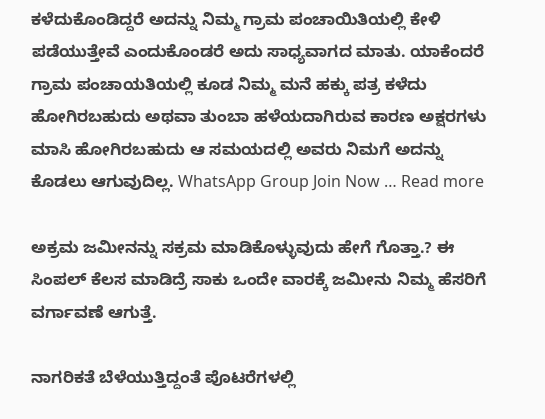ಕಳೆದುಕೊಂಡಿದ್ದರೆ ಅದನ್ನು ನಿಮ್ಮ ಗ್ರಾಮ ಪಂಚಾಯಿತಿಯಲ್ಲಿ ಕೇಳಿ ಪಡೆಯುತ್ತೇವೆ ಎಂದುಕೊಂಡರೆ ಅದು ಸಾಧ್ಯವಾಗದ ಮಾತು. ಯಾಕೆಂದರೆ ಗ್ರಾಮ ಪಂಚಾಯತಿಯಲ್ಲಿ ಕೂಡ ನಿಮ್ಮ ಮನೆ ಹಕ್ಕು ಪತ್ರ ಕಳೆದು ಹೋಗಿರಬಹುದು ಅಥವಾ ತುಂಬಾ ಹಳೆಯದಾಗಿರುವ ಕಾರಣ ಅಕ್ಷರಗಳು ಮಾಸಿ ಹೋಗಿರಬಹುದು ಆ ಸಮಯದಲ್ಲಿ ಅವರು ನಿಮಗೆ ಅದನ್ನು ಕೊಡಲು ಆಗುವುದಿಲ್ಲ. WhatsApp Group Join Now … Read more

ಅಕ್ರಮ ಜಮೀನನ್ನು ಸಕ್ರಮ ಮಾಡಿಕೊಳ್ಳುವುದು ಹೇಗೆ ಗೊತ್ತಾ.? ಈ ಸಿಂಪಲ್ ಕೆಲಸ ಮಾಡಿದ್ರೆ ಸಾಕು ಒಂದೇ ವಾರಕ್ಕೆ ಜಮೀನು ನಿಮ್ಮ ಹೆಸರಿಗೆ ವರ್ಗಾವಣೆ ಆಗುತ್ತೆ.

ನಾಗರಿಕತೆ ಬೆಳೆಯುತ್ತಿದ್ದಂತೆ ಪೊಟರೆಗಳಲ್ಲಿ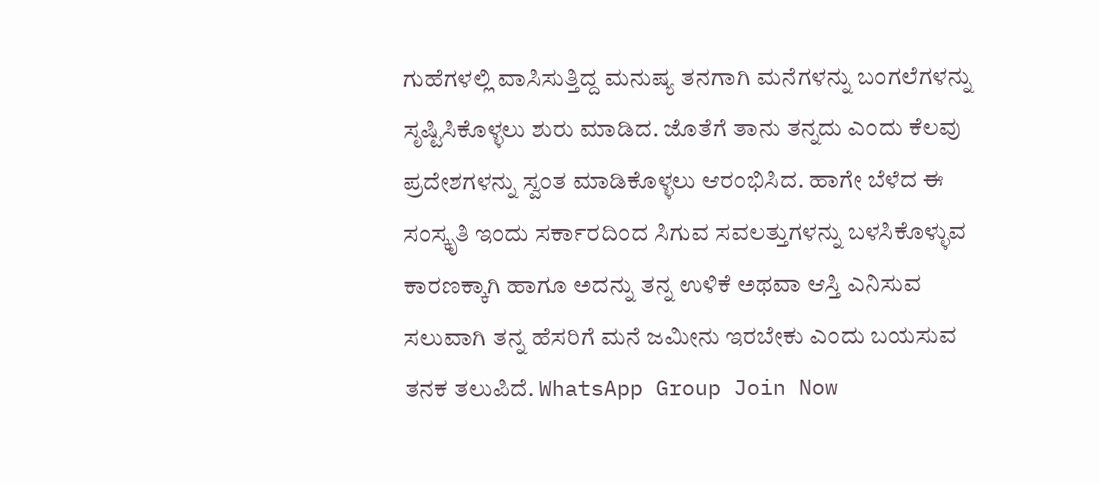ಗುಹೆಗಳಲ್ಲಿ ವಾಸಿಸುತ್ತಿದ್ದ ಮನುಷ್ಯ ತನಗಾಗಿ ಮನೆಗಳನ್ನು ಬಂಗಲೆಗಳನ್ನು ಸೃಷ್ಟಿಸಿಕೊಳ್ಳಲು ಶುರು ಮಾಡಿದ. ಜೊತೆಗೆ ತಾನು ತನ್ನದು ಎಂದು ಕೆಲವು ಪ್ರದೇಶಗಳನ್ನು ಸ್ವಂತ ಮಾಡಿಕೊಳ್ಳಲು ಆರಂಭಿಸಿದ. ಹಾಗೇ ಬೆಳೆದ ಈ ಸಂಸ್ಕೃತಿ ಇಂದು ಸರ್ಕಾರದಿಂದ ಸಿಗುವ ಸವಲತ್ತುಗಳನ್ನು ಬಳಸಿಕೊಳ್ಳುವ ಕಾರಣಕ್ಕಾಗಿ ಹಾಗೂ ಅದನ್ನು ತನ್ನ ಉಳಿಕೆ ಅಥವಾ ಆಸ್ತಿ ಎನಿಸುವ ಸಲುವಾಗಿ ತನ್ನ ಹೆಸರಿಗೆ ಮನೆ ಜಮೀನು ಇರಬೇಕು ಎಂದು ಬಯಸುವ ತನಕ ತಲುಪಿದೆ. WhatsApp Group Join Now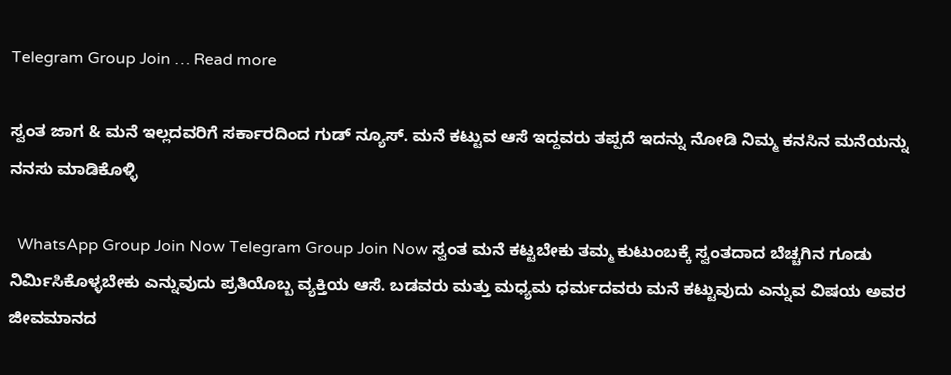Telegram Group Join … Read more

ಸ್ವಂತ ಜಾಗ & ಮನೆ ಇಲ್ಲದವರಿಗೆ ಸರ್ಕಾರದಿಂದ ಗುಡ್ ನ್ಯೂಸ್. ಮನೆ ಕಟ್ಟುವ ಆಸೆ ಇದ್ದವರು ತಪ್ಪದೆ ಇದನ್ನು ನೋಡಿ ನಿಮ್ಮ ಕನಸಿನ ಮನೆಯನ್ನು ನನಸು ಮಾಡಿಕೊಳ್ಳಿ

  WhatsApp Group Join Now Telegram Group Join Now ಸ್ವಂತ ಮನೆ ಕಟ್ಟಬೇಕು ತಮ್ಮ ಕುಟುಂಬಕ್ಕೆ ಸ್ವಂತದಾದ ಬೆಚ್ಚಗಿನ ಗೂಡು ನಿರ್ಮಿಸಿಕೊಳ್ಳಬೇಕು ಎನ್ನುವುದು ಪ್ರತಿಯೊಬ್ಬ ವ್ಯಕ್ತಿಯ ಆಸೆ. ಬಡವರು ಮತ್ತು ಮಧ್ಯಮ ಧರ್ಮದವರು ಮನೆ ಕಟ್ಟುವುದು ಎನ್ನುವ ವಿಷಯ ಅವರ ಜೀವಮಾನದ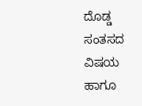ದೊಡ್ಡ ಸಂತಸದ ವಿಷಯ ಹಾಗೂ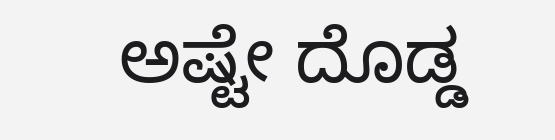ಅಷ್ಟೇ ದೊಡ್ಡ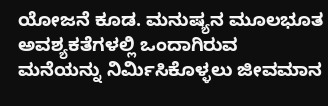ಯೋಜನೆ ಕೂಡ. ಮನುಷ್ಯನ ಮೂಲಭೂತ ಅವಶ್ಯಕತೆಗಳಲ್ಲಿ ಒಂದಾಗಿರುವ ಮನೆಯನ್ನು ನಿರ್ಮಿಸಿಕೊಳ್ಳಲು ಜೀವಮಾನ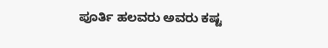ಪೂರ್ತಿ ಹಲವರು ಅವರು ಕಷ್ಟ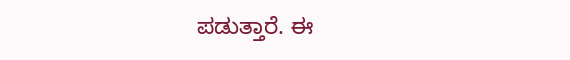ಪಡುತ್ತಾರೆ. ಈ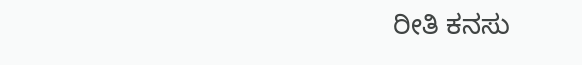ರೀತಿ ಕನಸು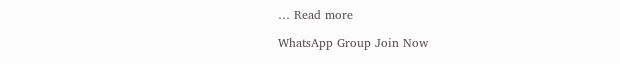… Read more

WhatsApp Group Join Now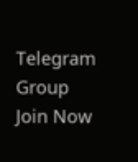Telegram Group Join Now